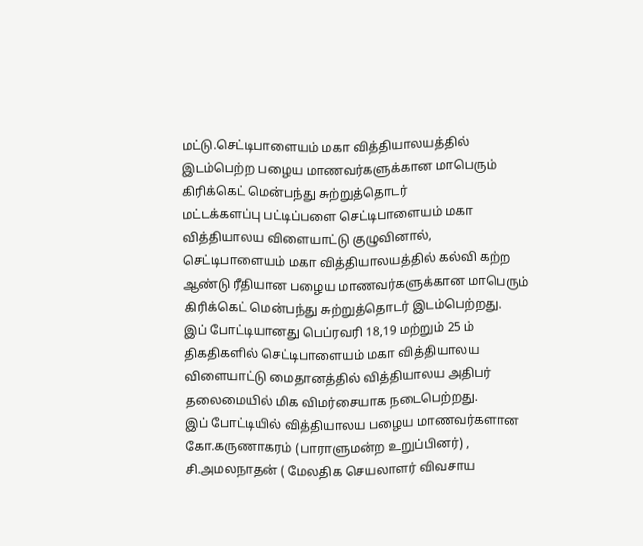மட்டு.செட்டிபாளையம் மகா வித்தியாலயத்தில் இடம்பெற்ற பழைய மாணவர்களுக்கான மாபெரும் கிரிக்கெட் மென்பந்து சுற்றுத்தொடர்
மட்டக்களப்பு பட்டிப்பளை செட்டிபாளையம் மகா வித்தியாலய விளையாட்டு குழுவினால், செட்டிபாளையம் மகா வித்தியாலயத்தில் கல்வி கற்ற ஆண்டு ரீதியான பழைய மாணவர்களுக்கான மாபெரும் கிரிக்கெட் மென்பந்து சுற்றுத்தொடர் இடம்பெற்றது.
இப் போட்டியானது பெப்ரவரி 18,19 மற்றும் 25 ம் திகதிகளில் செட்டிபாளையம் மகா வித்தியாலய விளையாட்டு மைதானத்தில் வித்தியாலய அதிபர் தலைமையில் மிக விமர்சையாக நடைபெற்றது.
இப் போட்டியில் வித்தியாலய பழைய மாணவர்களான கோ.கருணாகரம் (பாராளுமன்ற உறுப்பினர்) , சி.அமலநாதன் ( மேலதிக செயலாளர் விவசாய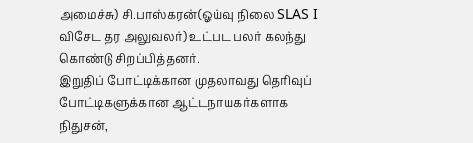அமைச்சு) சி.பாஸ்கரன்(ஓய்வு நிலை SLAS I விசேட தர அலுவலர்) உட்பட பலர் கலந்து கொண்டு சிறப்பித்தனர்.
இறுதிப் போட்டிக்கான முதலாவது தெரிவுப் போட்டிகளுக்கான ஆட்டநாயகர்களாக நிதுசன்,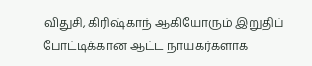விதுசி, கிரிஷ்காந் ஆகியோரும் இறுதிப் போட்டிக்கான ஆட்ட நாயகர்களாக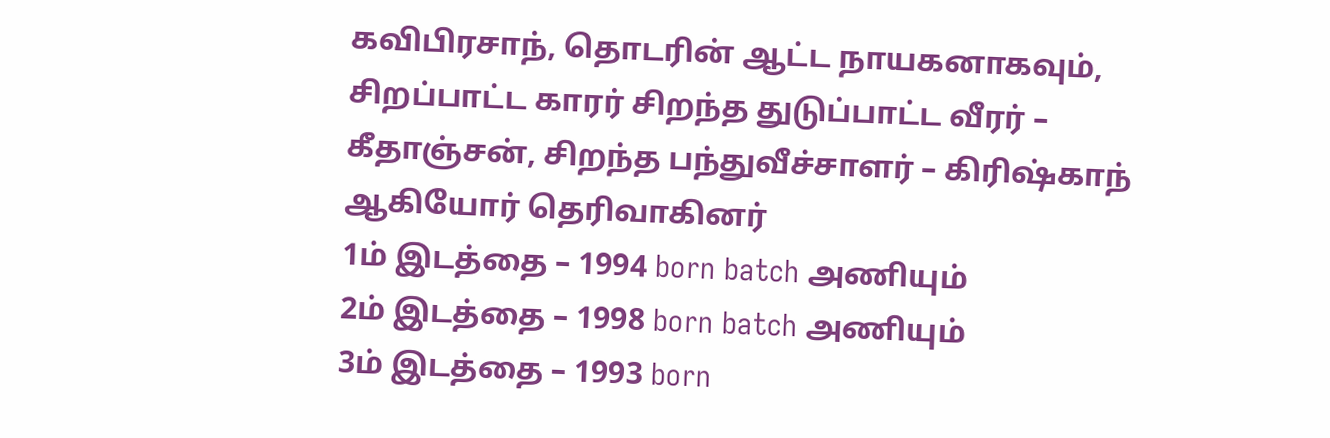கவிபிரசாந், தொடரின் ஆட்ட நாயகனாகவும், சிறப்பாட்ட காரர் சிறந்த துடுப்பாட்ட வீரர் – கீதாஞ்சன், சிறந்த பந்துவீச்சாளர் – கிரிஷ்காந் ஆகியோர் தெரிவாகினர்
1ம் இடத்தை – 1994 born batch அணியும்
2ம் இடத்தை – 1998 born batch அணியும்
3ம் இடத்தை – 1993 born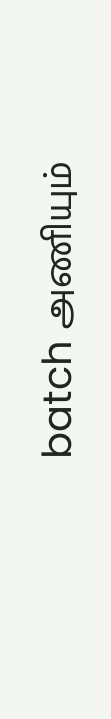batch அணியும்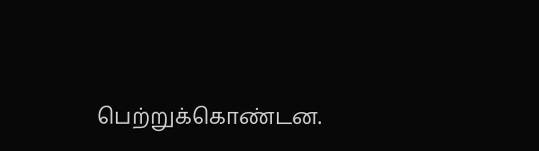பெற்றுக்கொண்டன.